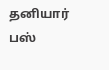தனியார் பஸ்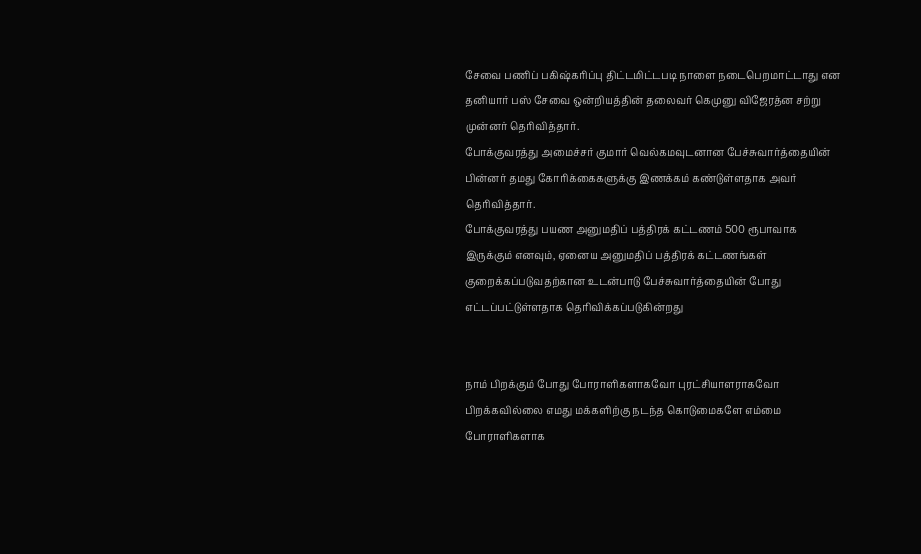சேவை பணிப் பகிஷ்கரிப்பு திட்டமிட்டபடி நாளை நடைபெறமாட்டாது என தனியார் பஸ் சேவை ஒன்றியத்தின் தலைவர் கெமுனு விஜேரத்ன சற்று முன்னர் தெரிவித்தார்.
போக்குவரத்து அமைச்சர் குமார் வெல்கமவுடனான பேச்சுவார்த்தையின் பின்னர் தமது கோரிக்கைகளுக்கு இணக்கம் கண்டுள்ளதாக அவர் தெரிவித்தார்.
போக்குவரத்து பயண அனுமதிப் பத்திரக் கட்டணம் 500 ரூபாவாக இருக்கும் எனவும், ஏனைய அனுமதிப் பத்திரக் கட்டணங்கள் குறைக்கப்படுவதற்கான உடன்பாடு பேச்சுவார்த்தையின் போது எட்டப்பட்டுள்ளதாக தெரிவிக்கப்படுகின்றது


நாம் பிறக்கும் போது போராளிகளாகவோ புரட்சியாளராகவோ பிறக்கவில்லை எமது மக்களிற்கு நடந்த கொடுமைகளே எம்மை போராளிகளாக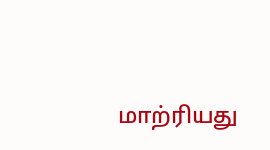மாற்ரியது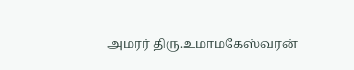அமரர் திரு.உமாமகேஸ்வரன்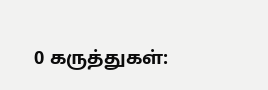0 கருத்துகள்: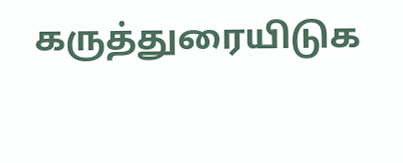கருத்துரையிடுக